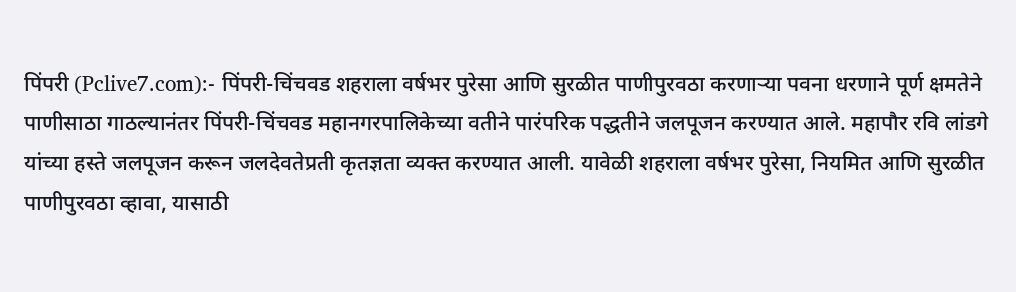पिंपरी (Pclive7.com):- पिंपरी-चिंचवड शहराला वर्षभर पुरेसा आणि सुरळीत पाणीपुरवठा करणाऱ्या पवना धरणाने पूर्ण क्षमतेने पाणीसाठा गाठल्यानंतर पिंपरी-चिंचवड महानगरपालिकेच्या वतीने पारंपरिक पद्धतीने जलपूजन करण्यात आले. महापौर रवि लांडगे यांच्या हस्ते जलपूजन करून जलदेवतेप्रती कृतज्ञता व्यक्त करण्यात आली. यावेळी शहराला वर्षभर पुरेसा, नियमित आणि सुरळीत पाणीपुरवठा व्हावा, यासाठी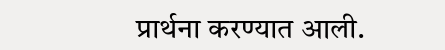प्रार्थना करण्यात आली.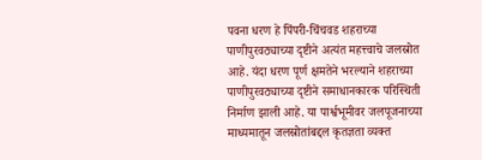पवना धरण हे पिंपरी-चिंचवड शहराच्या पाणीपुरवठ्याच्या दृष्टीने अत्यंत महत्त्वाचे जलस्रोत आहे. यंदा धरण पूर्ण क्षमतेने भरल्याने शहराच्या पाणीपुरवठ्याच्या दृष्टीने समाधानकारक परिस्थिती निर्माण झाली आहे. या पार्श्वभूमीवर जलपूजनाच्या माध्यमातून जलस्रोतांबद्दल कृतज्ञता व्यक्त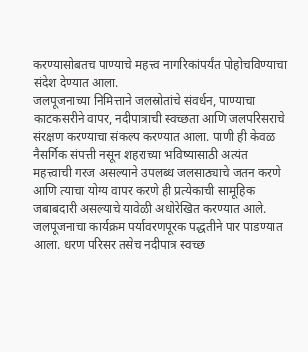करण्यासोबतच पाण्याचे महत्त्व नागरिकांपर्यंत पोहोचविण्याचा संदेश देण्यात आला.
जलपूजनाच्या निमित्ताने जलस्रोतांचे संवर्धन, पाण्याचा काटकसरीने वापर, नदीपात्राची स्वच्छता आणि जलपरिसराचे संरक्षण करण्याचा संकल्प करण्यात आला. पाणी ही केवळ नैसर्गिक संपत्ती नसून शहराच्या भविष्यासाठी अत्यंत महत्त्वाची गरज असल्याने उपलब्ध जलसाठ्याचे जतन करणे आणि त्याचा योग्य वापर करणे ही प्रत्येकाची सामूहिक जबाबदारी असल्याचे यावेळी अधोरेखित करण्यात आले.
जलपूजनाचा कार्यक्रम पर्यावरणपूरक पद्धतीने पार पाडण्यात आला. धरण परिसर तसेच नदीपात्र स्वच्छ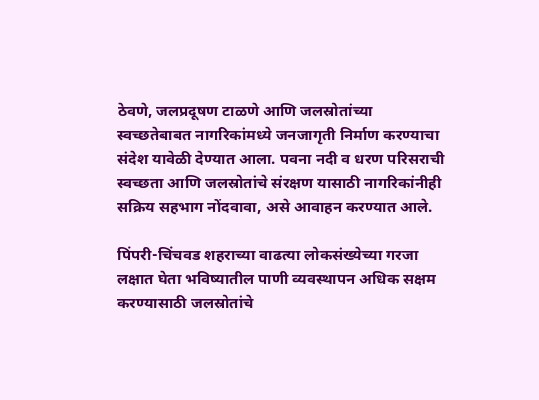ठेवणे, जलप्रदूषण टाळणे आणि जलस्रोतांच्या स्वच्छतेबाबत नागरिकांमध्ये जनजागृती निर्माण करण्याचा संदेश यावेळी देण्यात आला. पवना नदी व धरण परिसराची स्वच्छता आणि जलस्रोतांचे संरक्षण यासाठी नागरिकांनीही सक्रिय सहभाग नोंदवावा, असे आवाहन करण्यात आले.

पिंपरी-चिंचवड शहराच्या वाढत्या लोकसंख्येच्या गरजा लक्षात घेता भविष्यातील पाणी व्यवस्थापन अधिक सक्षम करण्यासाठी जलस्रोतांचे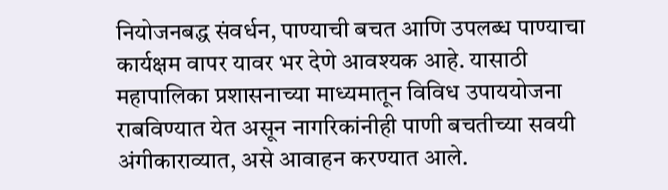नियोजनबद्ध संवर्धन, पाण्याची बचत आणि उपलब्ध पाण्याचा कार्यक्षम वापर यावर भर देणे आवश्यक आहे. यासाठी महापालिका प्रशासनाच्या माध्यमातून विविध उपाययोजना राबविण्यात येत असून नागरिकांनीही पाणी बचतीच्या सवयी अंगीकाराव्यात, असे आवाहन करण्यात आले.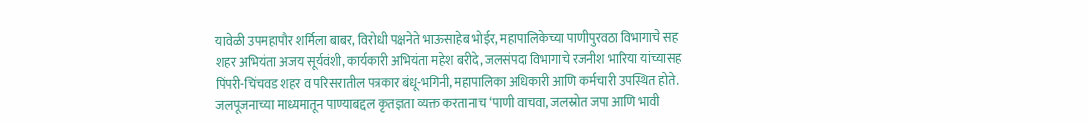यावेळी उपमहापौर शर्मिला बाबर, विरोधी पक्षनेते भाऊसाहेब भोईर, महापालिकेच्या पाणीपुरवठा विभागाचे सह शहर अभियंता अजय सूर्यवंशी, कार्यकारी अभियंता महेश बरीदे, जलसंपदा विभागाचे रजनीश भारिया यांच्यासह पिंपरी-चिंचवड शहर व परिसरातील पत्रकार बंधू-भगिनी, महापालिका अधिकारी आणि कर्मचारी उपस्थित होते. जलपूजनाच्या माध्यमातून पाण्याबद्दल कृतज्ञता व्यक्त करतानाच ‘पाणी वाचवा, जलस्रोत जपा आणि भावी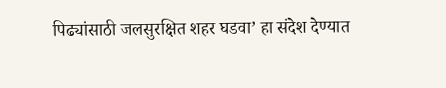पिढ्यांसाठी जलसुरक्षित शहर घडवा’ हा संदेश देण्यात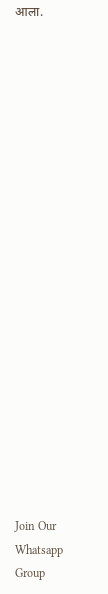आला.





















Join Our Whatsapp Group